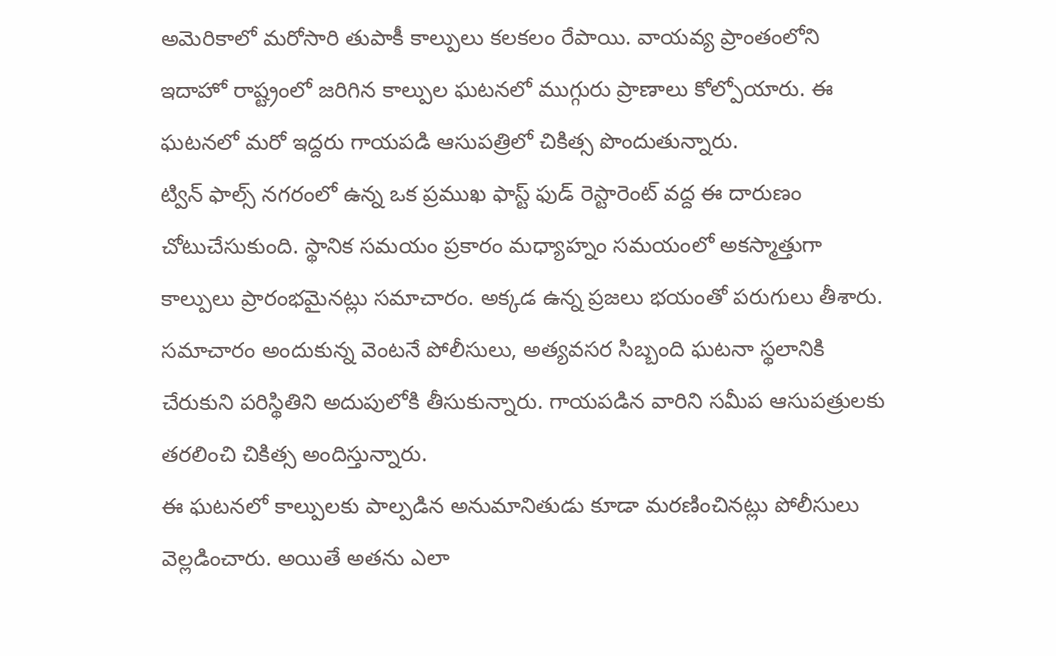అమెరికాలో మరోసారి తుపాకీ కాల్పులు కలకలం రేపాయి. వాయవ్య ప్రాంతంలోని ఇదాహో రాష్ట్రంలో జరిగిన కాల్పుల ఘటనలో ముగ్గురు ప్రాణాలు కోల్పోయారు. ఈ ఘటనలో మరో ఇద్దరు గాయపడి ఆసుపత్రిలో చికిత్స పొందుతున్నారు.
ట్విన్ ఫాల్స్ నగరంలో ఉన్న ఒక ప్రముఖ ఫాస్ట్ ఫుడ్ రెస్టారెంట్ వద్ద ఈ దారుణం చోటుచేసుకుంది. స్థానిక సమయం ప్రకారం మధ్యాహ్నం సమయంలో అకస్మాత్తుగా కాల్పులు ప్రారంభమైనట్లు సమాచారం. అక్కడ ఉన్న ప్రజలు భయంతో పరుగులు తీశారు.
సమాచారం అందుకున్న వెంటనే పోలీసులు, అత్యవసర సిబ్బంది ఘటనా స్థలానికి చేరుకుని పరిస్థితిని అదుపులోకి తీసుకున్నారు. గాయపడిన వారిని సమీప ఆసుపత్రులకు తరలించి చికిత్స అందిస్తున్నారు.
ఈ ఘటనలో కాల్పులకు పాల్పడిన అనుమానితుడు కూడా మరణించినట్లు పోలీసులు వెల్లడించారు. అయితే అతను ఎలా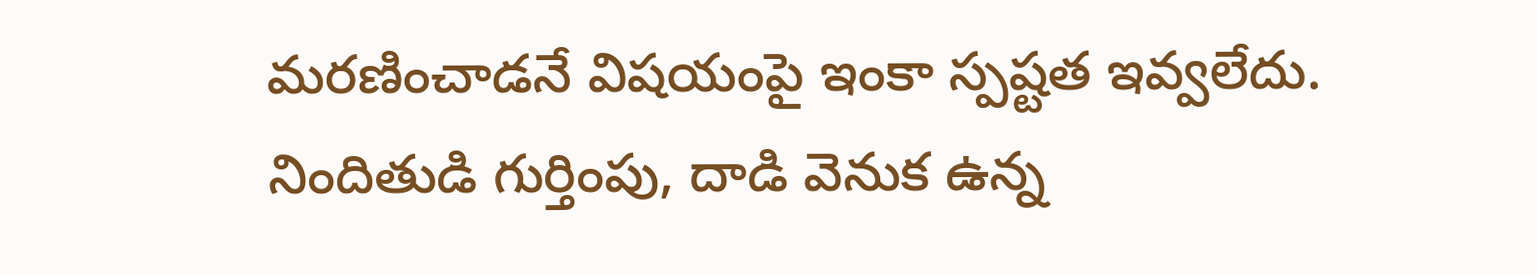మరణించాడనే విషయంపై ఇంకా స్పష్టత ఇవ్వలేదు. నిందితుడి గుర్తింపు, దాడి వెనుక ఉన్న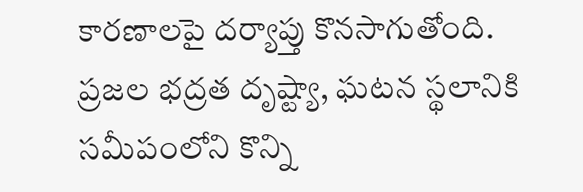కారణాలపై దర్యాప్తు కొనసాగుతోంది.
ప్రజల భద్రత దృష్ట్యా, ఘటన స్థలానికి సమీపంలోని కొన్ని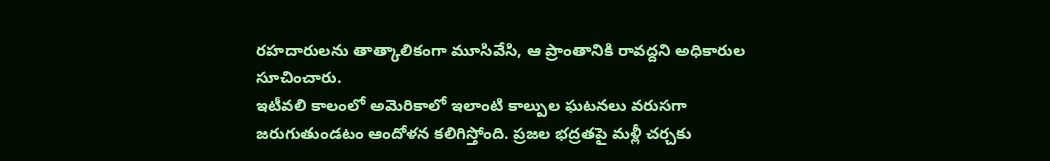రహదారులను తాత్కాలికంగా మూసివేసి, ఆ ప్రాంతానికి రావద్దని అధికారుల సూచించారు.
ఇటీవలి కాలంలో అమెరికాలో ఇలాంటి కాల్పుల ఘటనలు వరుసగా జరుగుతుండటం ఆందోళన కలిగిస్తోంది. ప్రజల భద్రతపై మళ్లీ చర్చకు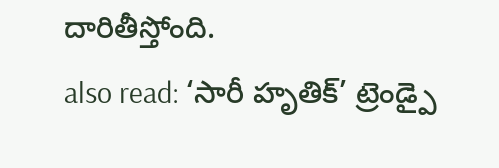దారితీస్తోంది.
also read: ‘సారీ హృతిక్’ ట్రెండ్పై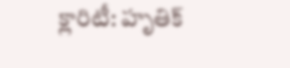క్లారిటీ: హృతిక్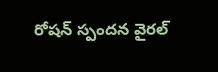రోషన్ స్పందన వైరల్